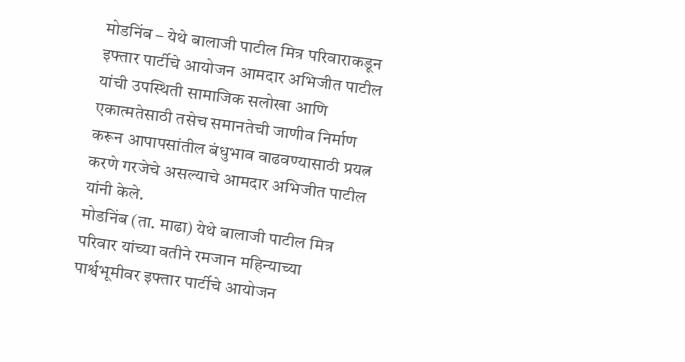मोडनिंब – येथे बालाजी पाटील मित्र परिवाराकडून इफ्तार पार्टीचे आयोजन आमदार अभिजीत पाटील यांची उपस्थिती सामाजिक सलोखा आणि एकात्मतेसाठी तसेच समानतेची जाणीव निर्माण करून आपापसांतील बंधुभाव वाढवण्यासाठी प्रयत्न करणे गरजेचे असल्याचे आमदार अभिजीत पाटील यांनी केले.
मोडनिंब (ता. माढा) येथे बालाजी पाटील मित्र परिवार यांच्या वतीने रमजान महिन्याच्या पार्श्वभूमीवर इफ्तार पार्टीचे आयोजन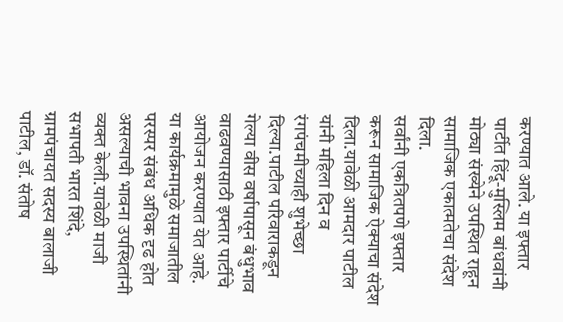करण्यात आले. या इफ्तार पार्टीत हिंदू-मुस्लिम बांधवांनी मोठ्या संख्येने उपस्थित राहून सामाजिक एकात्मतेचा संदेश दिला.
सर्वांनी एकत्रितपणे इफ्तार करून सामाजिक ऐक्याचा संदेश दिला.यावेळी आमदार पाटील यांनी महिला दिन व रंगपंचमीच्याही शुभेच्छा दिल्या.पाटील परिवाराकडून गेल्या वीस वर्षापासून बंधुभाव वाढवण्यासाठी इफ्तार पार्टीचे आयोजन करण्यात येत आहे.
या कार्यक्रमामुळे समाजातील परस्पर संबंध अधिक दृढ होत असल्याची भावना उपस्थितांनी व्यक्त केली.यावेळी माजी सभापती भारत शिंदे, ग्रामपंचायत सदस्य बालाजी पाटील, डॉ. संतोष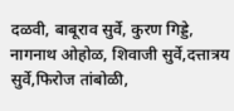दळवी, बाबूराव सुर्वे, कुरण गिड्डे, नागनाथ ओहोळ, शिवाजी सुर्वे,दत्तात्रय सुर्वे,फिरोज तांबोळी,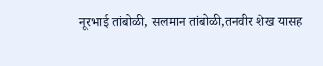नूरभाई तांबोळी, सलमान तांबोळी,तनवीर शेख यासह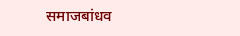समाजबांधव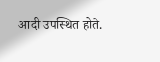आदी उपस्थित होते.